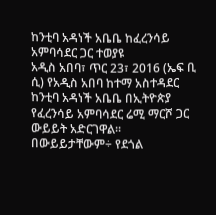ከንቲባ አዳነች አቤቤ ከፈረንሳይ አምባሳደር ጋር ተወያዩ
አዲስ አበባ፣ ጥር 23፣ 2016 (ኤፍ ቢ ሲ) የአዲስ አበባ ከተማ አስተዳደር ከንቲባ አዳነች አቤቤ በኢትዮጵያ የፈረንሳይ አምባሳደር ሬሚ ማርሾ ጋር ውይይት አድርገዋል፡፡
በውይይታቸውም÷ የደጎል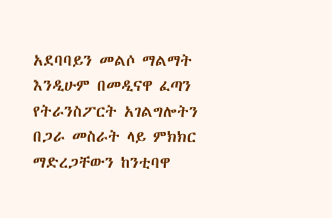አደባባይን መልሶ ማልማት እንዲሁም በመዲናዋ ፈጣን የትራንስፖርት አገልግሎትን በጋራ መስራት ላይ ምክክር ማድረጋቸውን ከንቲባዋ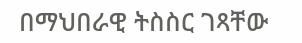በማህበራዊ ትስስር ገጻቸው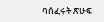ባሰፈሩት ጽሁፍ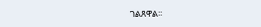ገልጸዋል፡፡